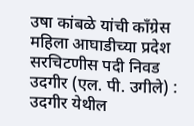उषा कांबळे यांची काँग्रेस महिला आघाडीच्या प्रदेश सरचिटणीस पदी निवड
उदगीर (एल. पी. उगीले) : उदगीर येथील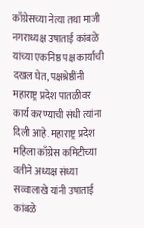काँग्रेसच्या नेत्या तथा माजी नगराध्यक्ष उषाताई कांबळे यांच्या एकनिष्ठ पक्ष कार्याची दखल घेत, पक्षश्रेष्ठींनी महाराष्ट्र प्रदेश पातळीवर कार्य करण्याची संधी त्यांना दिली आहे. महाराष्ट्र प्रदेश महिला काँग्रेस कमिटीच्या वतीने अध्यक्ष संध्या सव्वालाखे यांनी उषाताई कांबळे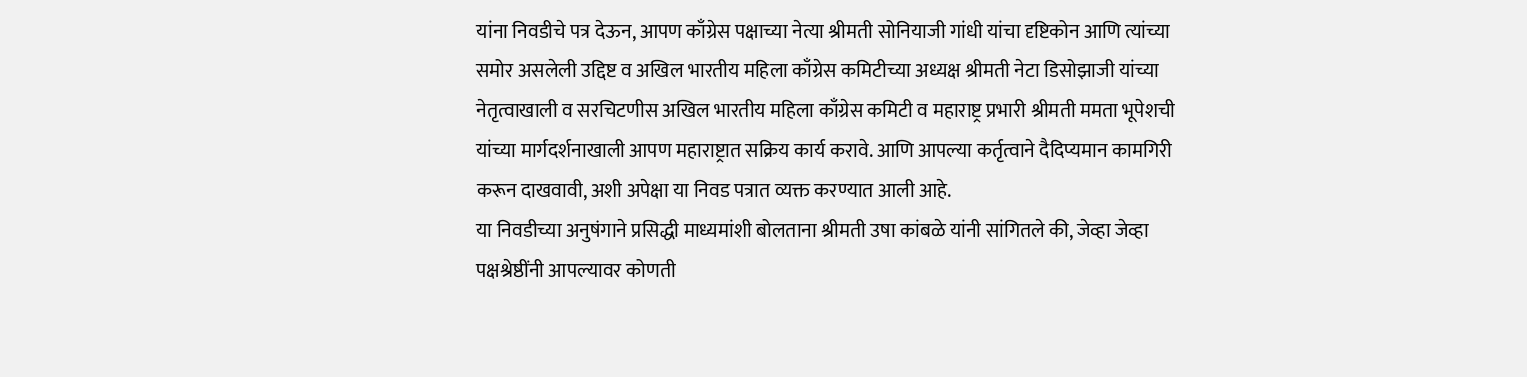यांना निवडीचे पत्र देऊन, आपण काँग्रेस पक्षाच्या नेत्या श्रीमती सोनियाजी गांधी यांचा दृष्टिकोन आणि त्यांच्या समोर असलेली उद्दिष्ट व अखिल भारतीय महिला काँग्रेस कमिटीच्या अध्यक्ष श्रीमती नेटा डिसोझाजी यांच्या नेतृत्वाखाली व सरचिटणीस अखिल भारतीय महिला काँग्रेस कमिटी व महाराष्ट्र प्रभारी श्रीमती ममता भूपेशची यांच्या मार्गदर्शनाखाली आपण महाराष्ट्रात सक्रिय कार्य करावे. आणि आपल्या कर्तृत्वाने दैदिप्यमान कामगिरी करून दाखवावी, अशी अपेक्षा या निवड पत्रात व्यक्त करण्यात आली आहे.
या निवडीच्या अनुषंगाने प्रसिद्धी माध्यमांशी बोलताना श्रीमती उषा कांबळे यांनी सांगितले की, जेव्हा जेव्हा पक्षश्रेष्ठींनी आपल्यावर कोणती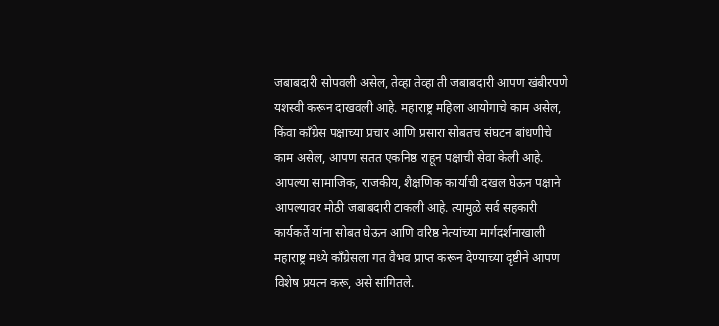जबाबदारी सोपवली असेल, तेव्हा तेव्हा ती जबाबदारी आपण खंबीरपणे यशस्वी करून दाखवली आहे. महाराष्ट्र महिला आयोगाचे काम असेल, किंवा काँग्रेस पक्षाच्या प्रचार आणि प्रसारा सोबतच संघटन बांधणीचे काम असेल, आपण सतत एकनिष्ठ राहून पक्षाची सेवा केली आहे. आपल्या सामाजिक, राजकीय, शैक्षणिक कार्याची दखल घेऊन पक्षाने आपल्यावर मोठी जबाबदारी टाकली आहे. त्यामुळे सर्व सहकारी कार्यकर्ते यांना सोबत घेऊन आणि वरिष्ठ नेत्यांच्या मार्गदर्शनाखाली महाराष्ट्र मध्ये काँग्रेसला गत वैभव प्राप्त करून देण्याच्या दृष्टीने आपण विशेष प्रयत्न करू, असे सांगितले.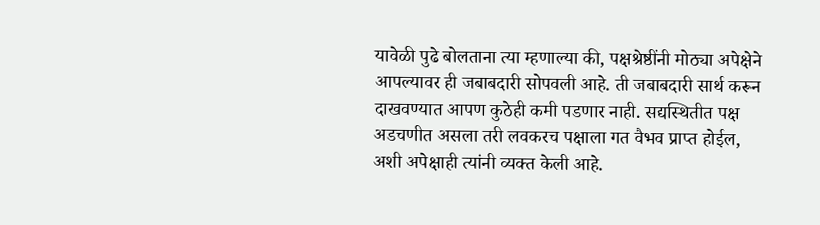यावेळी पुढे बोलताना त्या म्हणाल्या की, पक्षश्रेष्ठींनी मोठ्या अपेक्षेने आपल्यावर ही जबाबदारी सोपवली आहे. ती जबाबदारी सार्थ करून दाखवण्यात आपण कुठेही कमी पडणार नाही. सद्यस्थितीत पक्ष अडचणीत असला तरी लवकरच पक्षाला गत वैभव प्राप्त होईल, अशी अपेक्षाही त्यांनी व्यक्त केली आहे.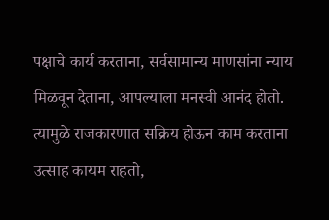पक्षाचे कार्य करताना, सर्वसामान्य माणसांना न्याय मिळवून देताना, आपल्याला मनस्वी आनंद होतो. त्यामुळे राजकारणात सक्रिय होऊन काम करताना उत्साह कायम राहतो,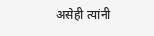असेही त्यांनी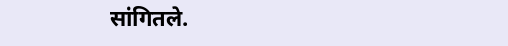सांगितले.